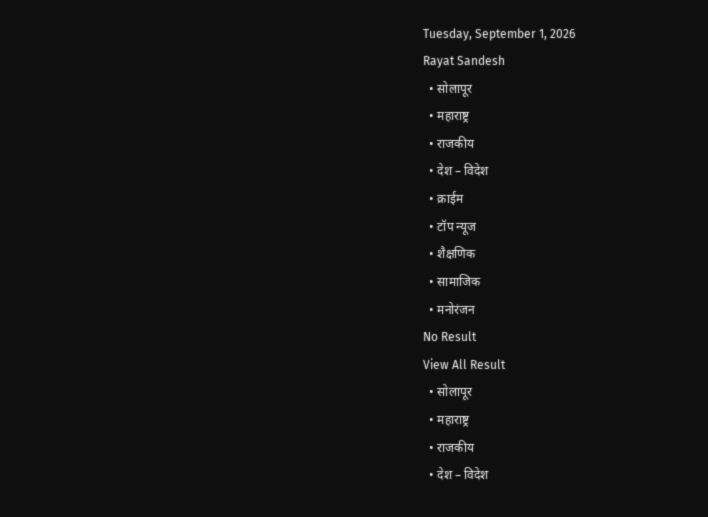Tuesday, September 1, 2026
Rayat Sandesh
  • सोलापूर
  • महाराष्ट्र
  • राजकीय
  • देश – विदेश
  • क्राईम
  • टॉप न्यूज
  • शैक्षणिक
  • सामाजिक
  • मनोरंजन
No Result
View All Result
  • सोलापूर
  • महाराष्ट्र
  • राजकीय
  • देश – विदेश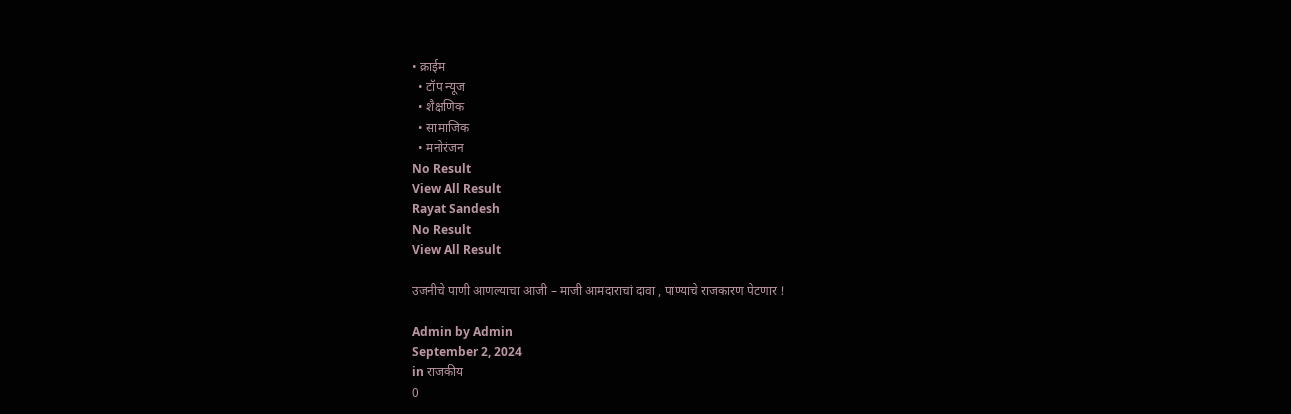• क्राईम
  • टॉप न्यूज
  • शैक्षणिक
  • सामाजिक
  • मनोरंजन
No Result
View All Result
Rayat Sandesh
No Result
View All Result

उजनीचे पाणी आणल्याचा आजी – माजी आमदाराचां दावा , पाण्याचे राजकारण पेटणार !

Admin by Admin
September 2, 2024
in राजकीय
0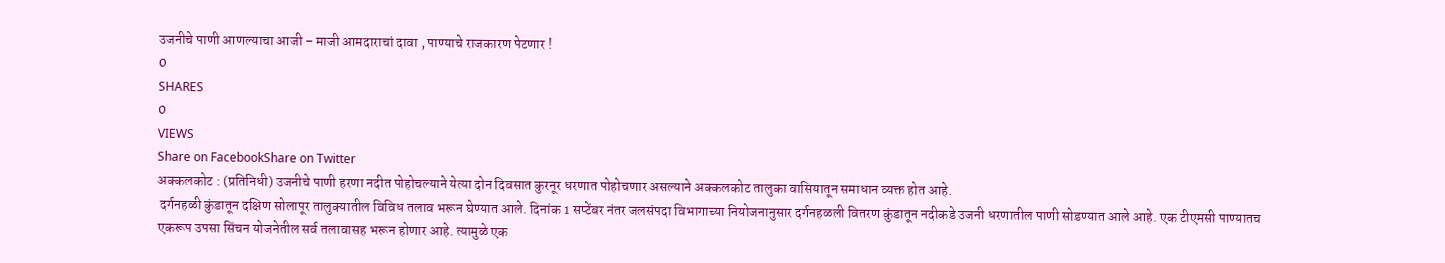उजनीचे पाणी आणल्याचा आजी – माजी आमदाराचां दावा , पाण्याचे राजकारण पेटणार !
0
SHARES
0
VIEWS
Share on FacebookShare on Twitter
अक्कलकोट : (प्रतिनिधी) उजनीचे पाणी हरणा नदीत पोहोचल्याने येत्या दोन दिवसात कुरनूर धरणात पोहोचणार असल्याने अक्कलकोट तालुका वासियातून समाधान व्यक्त होत आहे.
 दर्गनहळी कुंडातून दक्षिण सोलापूर तालुक्यातील विविध तलाव भरून घेण्यात आले. दिनांक 1 सप्टेंबर नंतर जलसंपदा विभागाच्या नियोजनानुसार दर्गनहळली वितरण कुंडातून नदीकडे उजनी धरणातील पाणी सोडण्यात आले आहे. एक टीएमसी पाण्यातच एकरूप उपसा सिंचन योजनेतील सर्व तलावासह भरून होणार आहे. त्यामुळे एक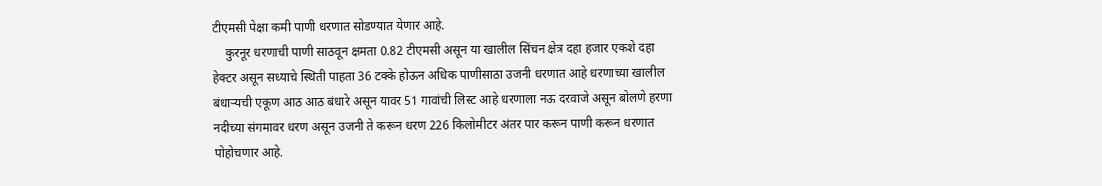टीएमसी पेक्षा कमी पाणी धरणात सोडण्यात येणार आहे.
    कुरनूर धरणाची पाणी साठवून क्षमता 0.82 टीएमसी असून या खालील सिंचन क्षेत्र दहा हजार एकशे दहा हेक्टर असून सध्याचे स्थिती पाहता 36 टक्के होऊन अधिक पाणीसाठा उजनी धरणात आहे धरणाच्या खालील बंधाऱ्यची एकूण आठ आठ बंधारे असून यावर 51 गावांची लिस्ट आहे धरणाला नऊ दरवाजे असून बोलणे हरणा नदीच्या संगमावर धरण असून उजनी ते करून धरण 226 किलोमीटर अंतर पार करून पाणी करून धरणात पोहोचणार आहे.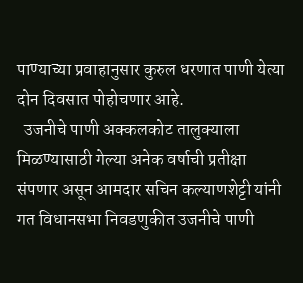पाण्याच्या प्रवाहानुसार कुरुल धरणात पाणी येत्या दोन दिवसात पोहोचणार आहे.
  उजनीचे पाणी अक्कलकोट तालुक्याला मिळण्यासाठी गेल्या अनेक वर्षाची प्रतीक्षा संपणार असून आमदार सचिन कल्याणशेट्टी यांनी गत विधानसभा निवडणुकीत उजनीचे पाणी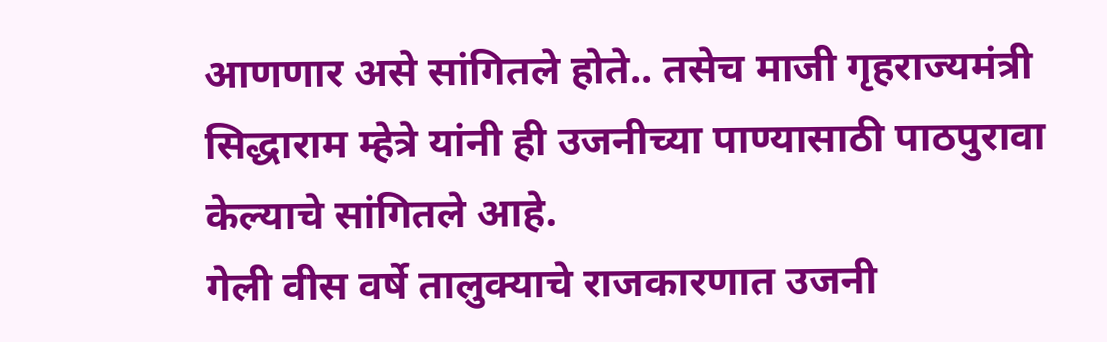आणणार असे सांगितले होते.. तसेच माजी गृहराज्यमंत्री सिद्धाराम म्हेत्रे यांनी ही उजनीच्या पाण्यासाठी पाठपुरावा केल्याचे सांगितले आहे.
गेली वीस वर्षे तालुक्याचे राजकारणात उजनी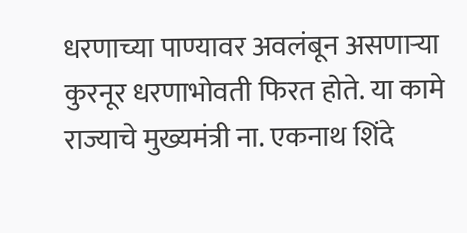धरणाच्या पाण्यावर अवलंबून असणाऱ्या कुरनूर धरणाभोवती फिरत होते. या कामे राज्याचे मुख्यमंत्री ना. एकनाथ शिंदे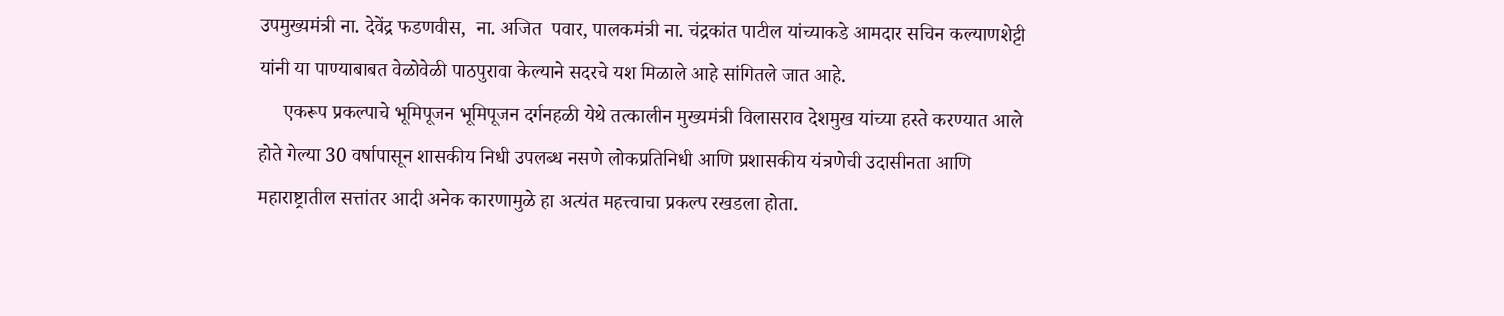उपमुख्यमंत्री ना. देवेंद्र फडणवीस,  ना. अजित  पवार, पालकमंत्री ना. चंद्रकांत पाटील यांच्याकडे आमदार सचिन कल्याणशेट्टी यांनी या पाण्याबाबत वेळोवेळी पाठपुरावा केल्याने सदरचे यश मिळाले आहे सांगितले जात आहे.
     एकरूप प्रकल्पाचे भूमिपूजन भूमिपूजन दर्गनहळी येथे तत्कालीन मुख्यमंत्री विलासराव देशमुख यांच्या हस्ते करण्यात आले होते गेल्या 30 वर्षापासून शासकीय निधी उपलब्ध नसणे लोकप्रतिनिधी आणि प्रशासकीय यंत्रणेची उदासीनता आणि महाराष्ट्रातील सत्तांतर आदी अनेक कारणामुळे हा अत्यंत महत्त्वाचा प्रकल्प रखडला होता.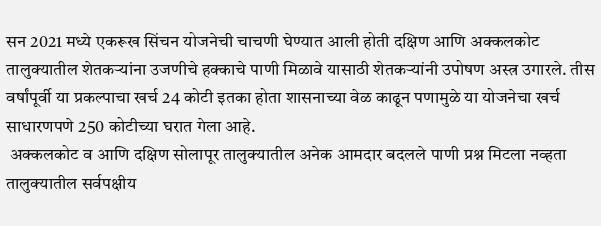सन 2021 मध्ये एकरूख सिंचन योजनेची चाचणी घेण्यात आली होती दक्षिण आणि अक्कलकोट तालुक्यातील शेतकऱ्यांना उजणीचे हक्काचे पाणी मिळावे यासाठी शेतकऱ्यांनी उपोषण अस्त्र उगारले. तीस वर्षांपूर्वी या प्रकल्पाचा खर्च 24 कोटी इतका होता शासनाच्या वेळ काढून पणामुळे या योजनेचा खर्च साधारणपणे 250 कोटीच्या घरात गेला आहे.
 अक्कलकोट व आणि दक्षिण सोलापूर तालुक्यातील अनेक आमदार बदलले पाणी प्रश्न मिटला नव्हता तालुक्यातील सर्वपक्षीय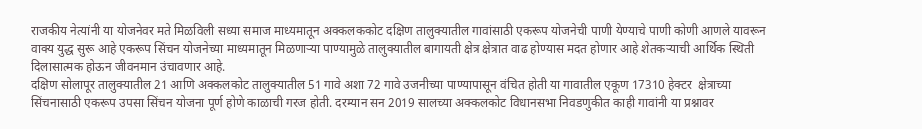राजकीय नेत्यांनी या योजनेवर मते मिळविली सध्या समाज माध्यमातून अक्कलककोट दक्षिण तालुक्यातील गावांसाठी एकरूप योजनेची पाणी येण्याचे पाणी कोणी आणले यावरून वाक्य युद्ध सुरू आहे एकरूप सिंचन योजनेच्या माध्यमातून मिळणाऱ्या पाण्यामुळे तालुक्यातील बागायती क्षेत्र क्षेत्रात वाढ होण्यास मदत होणार आहे शेतकऱ्याची आर्थिक स्थिती दिलासात्मक होऊन जीवनमान उंचावणार आहे.
दक्षिण सोलापूर तालुक्यातील 21 आणि अक्कलकोट तालुक्यातील 51 गावे अशा 72 गावे उजनीच्या पाण्यापासून वंचित होती या गावातील एकूण 17310 हेक्टर  क्षेत्राच्या सिंचनासाठी एकरूप उपसा सिंचन योजना पूर्ण होणे काळाची गरज होती. दरम्यान सन 2019 सालच्या अक्कलकोट विधानसभा निवडणुकीत काही गावांनी या प्रश्नावर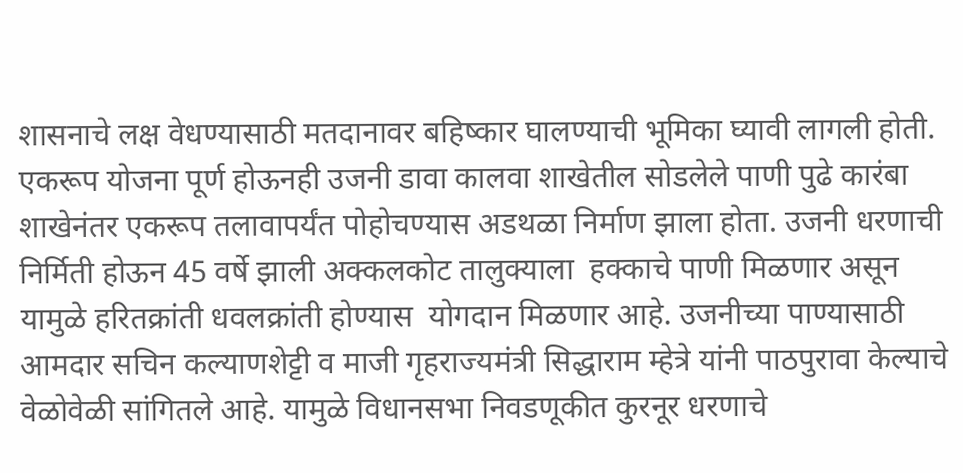शासनाचे लक्ष वेधण्यासाठी मतदानावर बहिष्कार घालण्याची भूमिका घ्यावी लागली होती. एकरूप योजना पूर्ण होऊनही उजनी डावा कालवा शाखेतील सोडलेले पाणी पुढे कारंबा शाखेनंतर एकरूप तलावापर्यंत पोहोचण्यास अडथळा निर्माण झाला होता. उजनी धरणाची निर्मिती होऊन 45 वर्षे झाली अक्कलकोट तालुक्याला  हक्काचे पाणी मिळणार असून यामुळे हरितक्रांती धवलक्रांती होण्यास  योगदान मिळणार आहे. उजनीच्या पाण्यासाठी आमदार सचिन कल्याणशेट्टी व माजी गृहराज्यमंत्री सिद्धाराम म्हेत्रे यांनी पाठपुरावा केल्याचे वेळोवेळी सांगितले आहे. यामुळे विधानसभा निवडणूकीत कुरनूर धरणाचे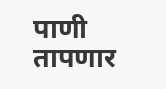पाणी तापणार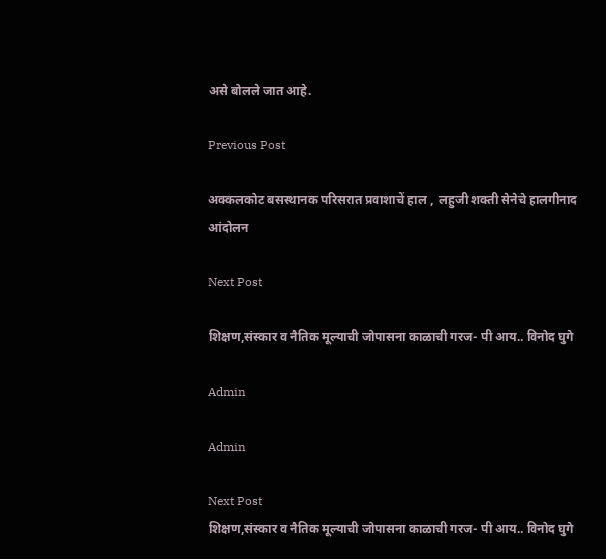असे बोलले जात आहे.

Previous Post

अक्कलकोट बसस्थानक परिसरात प्रवाशाचें हाल ,  लहुजी शक्ती सेनेचे हालगीनाद आंदोलन

Next Post

शिक्षण,संस्कार व नैतिक मूल्याची जोपासना काळाची गरज- पी आय.. विनोद घुगे

Admin

Admin

Next Post
शिक्षण,संस्कार व नैतिक मूल्याची जोपासना काळाची गरज- पी आय.. विनोद घुगे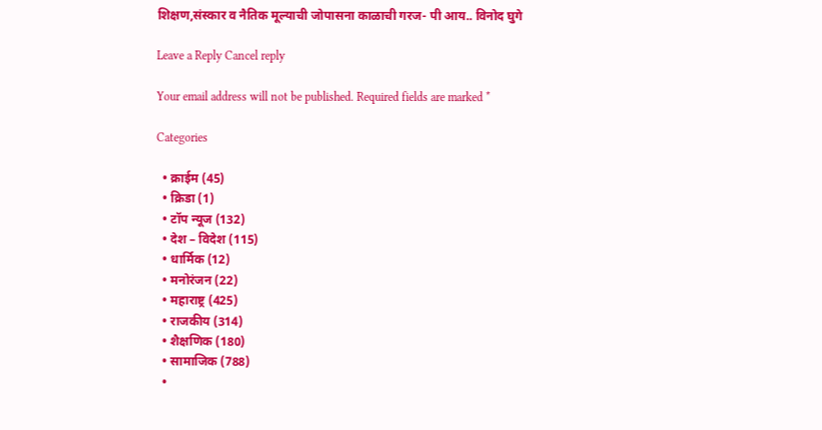शिक्षण,संस्कार व नैतिक मूल्याची जोपासना काळाची गरज- पी आय.. विनोद घुगे

Leave a Reply Cancel reply

Your email address will not be published. Required fields are marked *

Categories

  • क्राईम (45)
  • क्रिडा (1)
  • टॉप न्यूज (132)
  • देश – विदेश (115)
  • धार्मिक (12)
  • मनोरंजन (22)
  • महाराष्ट्र (425)
  • राजकीय (314)
  • शैक्षणिक (180)
  • सामाजिक (788)
  •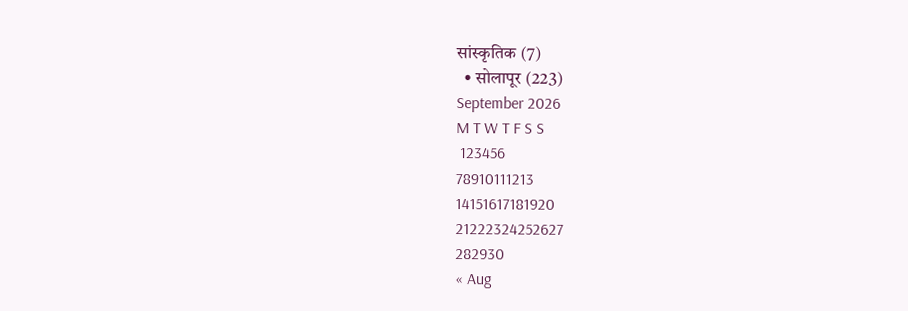सांस्कृतिक (7)
  • सोलापूर (223)
September 2026
M T W T F S S
 123456
78910111213
14151617181920
21222324252627
282930
« Aug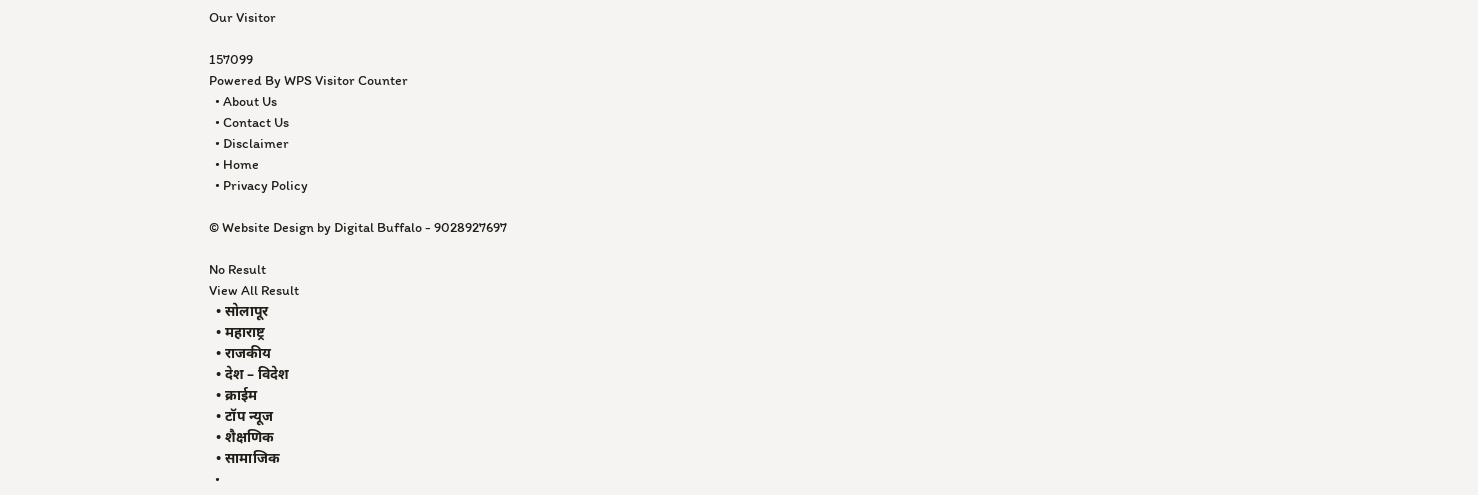Our Visitor

157099
Powered By WPS Visitor Counter
  • About Us
  • Contact Us
  • Disclaimer
  • Home
  • Privacy Policy

© Website Design by Digital Buffalo - 9028927697

No Result
View All Result
  • सोलापूर
  • महाराष्ट्र
  • राजकीय
  • देश – विदेश
  • क्राईम
  • टॉप न्यूज
  • शैक्षणिक
  • सामाजिक
  •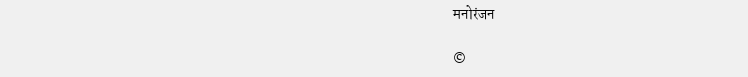मनोरंजन

©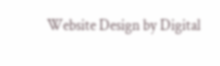Website Design by Digital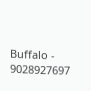Buffalo - 9028927697